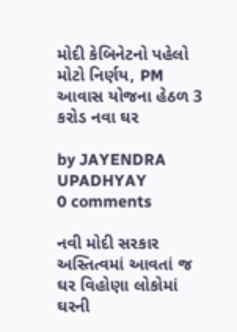મોદી કેબિનેટનો પહેલો મોટો નિર્ણય, PM આવાસ યોજના હેઠળ 3 કરોડ નવા ઘર

by JAYENDRA UPADHYAY
0 comments

નવી મોદી સરકાર અસ્તિત્વમાં આવતાં જ ઘર વિહોણા લોકોમાં ઘરની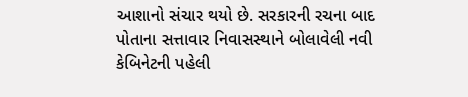આશાનો સંચાર થયો છે. સરકારની રચના બાદ પોતાના સત્તાવાર નિવાસસ્થાને બોલાવેલી નવી કેબિનેટની પહેલી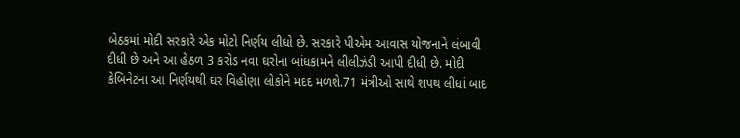બેઠકમાં મોદી સરકારે એક મોટો નિર્ણય લીધો છે. સરકારે પીએમ આવાસ યોજનાને લંબાવી દીધી છે અને આ હેઠળ 3 કરોડ નવા ઘરોના બાંધકામને લીલીઝંડી આપી દીધી છે. મોદી કેબિનેટના આ નિર્ણયથી ઘર વિહોણા લોકોને મદદ મળશે.71 મંત્રીઓ સાથે શપથ લીધાં બાદ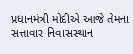પ્રધાનમંત્રી મોદીએ આજે તેમના સત્તાવાર નિવાસસ્થાન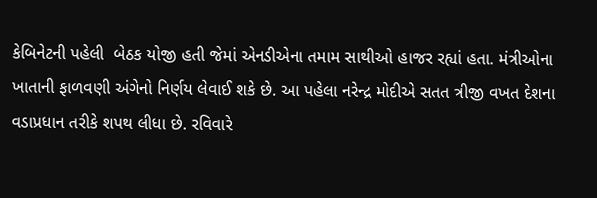કેબિનેટની પહેલી  બેઠક યોજી હતી જેમાં એનડીએના તમામ સાથીઓ હાજર રહ્યાં હતા. મંત્રીઓના ખાતાની ફાળવણી અંગેનો નિર્ણય લેવાઈ શકે છે. આ પહેલા નરેન્દ્ર મોદીએ સતત ત્રીજી વખત દેશના વડાપ્રધાન તરીકે શપથ લીધા છે. રવિવારે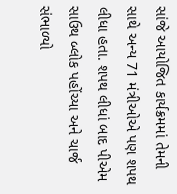સાંજે આયોજિત કાર્યક્રમમાં તેમની સાથે અન્ય 71 મંત્રીઓએ પણ શપથ લીધા હતા. શપથ લીધાં બાદ પીએમ સાઉથ બ્લોક પહોંચ્યા અને ચાર્જ સંભાળ્યો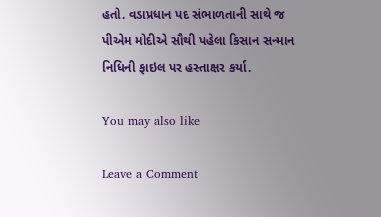હતો. વડાપ્રધાન પદ સંભાળતાની સાથે જ પીએમ મોદીએ સૌથી પહેલા કિસાન સન્માન નિધિની ફાઇલ પર હસ્તાક્ષર કર્યા.

You may also like

Leave a Comment